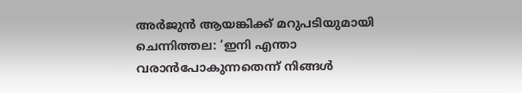അർജുൻ ആയങ്കിക്ക് മറുപടിയുമായി ചെന്നിത്തല: ‘ഇനി എന്താ വരാൻപോകുന്നതെന്ന് നിങ്ങൾ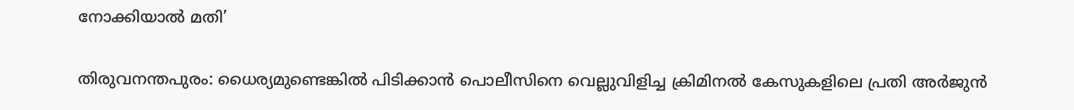നോക്കിയാൽ മതി’

തിരുവനന്തപുരം: ധൈര്യമുണ്ടെങ്കിൽ പിടിക്കാൻ പൊലീസിനെ വെല്ലുവിളിച്ച ക്രിമിനൽ കേസുകളിലെ പ്രതി അർജുൻ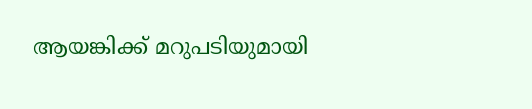ആയങ്കിക്ക് മറുപടിയുമായി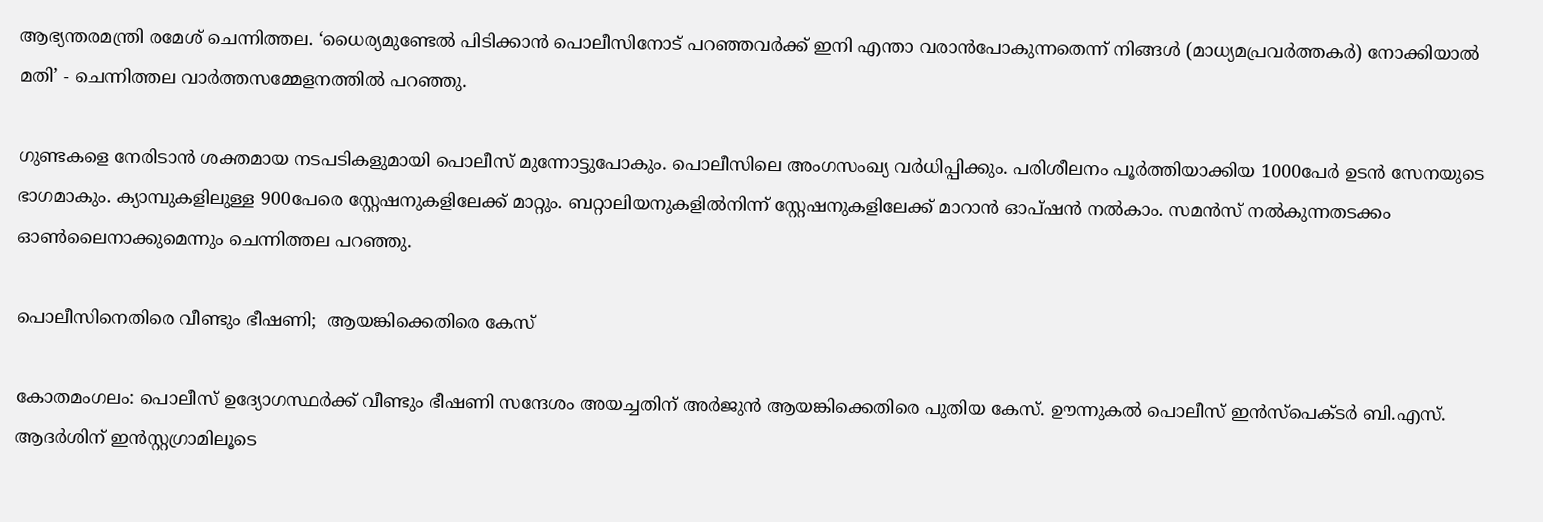ആഭ്യന്തരമന്ത്രി രമേശ് ചെന്നിത്തല. ‘ധൈര്യമുണ്ടേൽ പിടിക്കാൻ പൊലീസിനോട് പറഞ്ഞവർക്ക് ഇനി എന്താ വരാൻപോകുന്നതെന്ന് നിങ്ങൾ (മാധ്യമപ്രവർത്തകർ) നോക്കിയാൽ മതി’ - ചെന്നിത്തല വാർത്തസമ്മേളനത്തിൽ പറഞ്ഞു.

ഗുണ്ടകളെ നേരിടാൻ ശക്തമായ നടപടികളുമായി പൊലീസ് മുന്നോട്ടുപോകും. പൊലീസിലെ അംഗസംഖ്യ വർധിപ്പിക്കും. പരിശീലനം പൂർത്തിയാക്കിയ 1000പേർ ഉടൻ സേനയുടെ ഭാഗമാകും. ക്യാമ്പുകളിലുള്ള 900പേരെ സ്റ്റേഷനുകളിലേക്ക് മാറ്റും. ബറ്റാലിയനുകളിൽനിന്ന് സ്റ്റേഷനുകളിലേക്ക് മാറാൻ ഓപ്ഷൻ നൽകാം. സമൻസ് നൽകുന്നതടക്കം ഓൺലൈനാക്കുമെന്നും ചെന്നിത്തല പറഞ്ഞു.

പൊലീസിനെതിരെ വീണ്ടും ഭീഷണി;  ആയങ്കിക്കെതിരെ കേസ്

കോതമംഗലം: പൊലീസ് ഉദ്യോഗസ്ഥർക്ക് വീണ്ടും ഭീഷണി സന്ദേശം അയച്ചതിന് അർജുൻ ആയങ്കിക്കെതിരെ പുതിയ കേസ്. ഊന്നുകല്‍ പൊലീസ് ഇന്‍സ്പെക്ടര്‍ ബി.എസ്. ആദര്‍ശിന് ഇൻസ്റ്റഗ്രാമിലൂടെ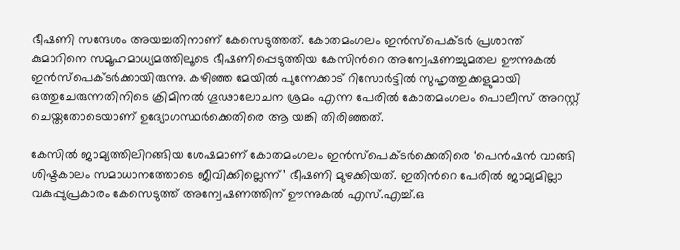ഭീഷണി സന്ദേശം അയച്ചതിനാണ് കേസെടുത്തത്. കോതമംഗലം ഇന്‍സ്പെക്ടര്‍ പ്രശാന്ത് കുമാറിനെ സമൂഹമാധ്യമത്തിലൂടെ ഭീഷണിപ്പെടുത്തിയ കേസിന്‍റെ അന്വേഷണച്ചുമതല ഊന്നുകൽ ഇൻസ്പെക്ടർക്കായിരുന്നു. കഴിഞ്ഞ മേയിൽ പുന്നേക്കാട് റിസോര്‍ട്ടില്‍ സുഹൃത്തുക്കളുമായി ഒത്തുചേരുന്നതിനിടെ ക്രിമിനല്‍ ഗൂഢാലോചന ശ്രമം എന്ന പേരില്‍ കോതമംഗലം പൊലീസ് അറസ്റ്റ് ചെയ്തതോടെയാണ് ഉദ്യോഗസ്ഥർക്കെതിരെ ആ യങ്കി തിരിഞ്ഞത്.

കേസില്‍ ജാമ്യത്തിലിറങ്ങിയ ശേഷമാണ് കോതമംഗലം ഇൻസ്പെക്ടർക്കെതിരെ ‘പെന്‍ഷന്‍ വാങ്ങി ശിഷ്ടകാലം സമാധാനത്തോടെ ജീവിക്കില്ലെന്ന്’ ഭീഷണി മുഴക്കിയത്. ഇതിന്‍റെ പേരില്‍ ജാമ്യമില്ലാ വകുപ്പുപ്രകാരം കേസെടുത്ത് അന്വേഷണത്തിന് ഊന്നുകൽ എസ്.എച്ച്.ഒ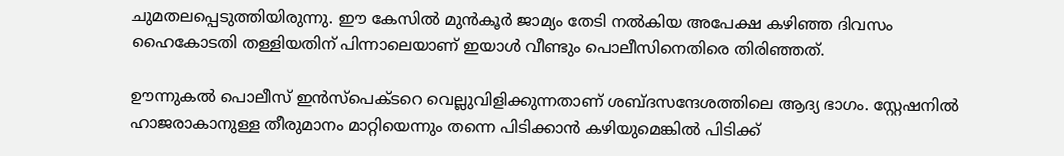ചുമതലപ്പെടുത്തിയിരുന്നു. ഈ കേസില്‍ മുന്‍കൂര്‍ ജാമ്യം തേടി നൽകിയ അപേക്ഷ കഴിഞ്ഞ ദിവസം ഹൈകോടതി തള്ളിയതിന് പിന്നാലെയാണ് ഇയാൾ വീണ്ടും പൊലീസിനെതിരെ തിരിഞ്ഞത്.

ഊന്നുകല്‍ പൊലീസ് ഇന്‍സ്പെക്ടറെ വെല്ലുവിളിക്കുന്നതാണ് ശബ്ദസന്ദേശത്തിലെ ആദ്യ ഭാഗം. സ്റ്റേഷനില്‍ ഹാജരാകാനുള്ള തീരുമാനം മാറ്റിയെന്നും തന്നെ പിടിക്കാന്‍ കഴിയുമെങ്കില്‍ പിടിക്ക്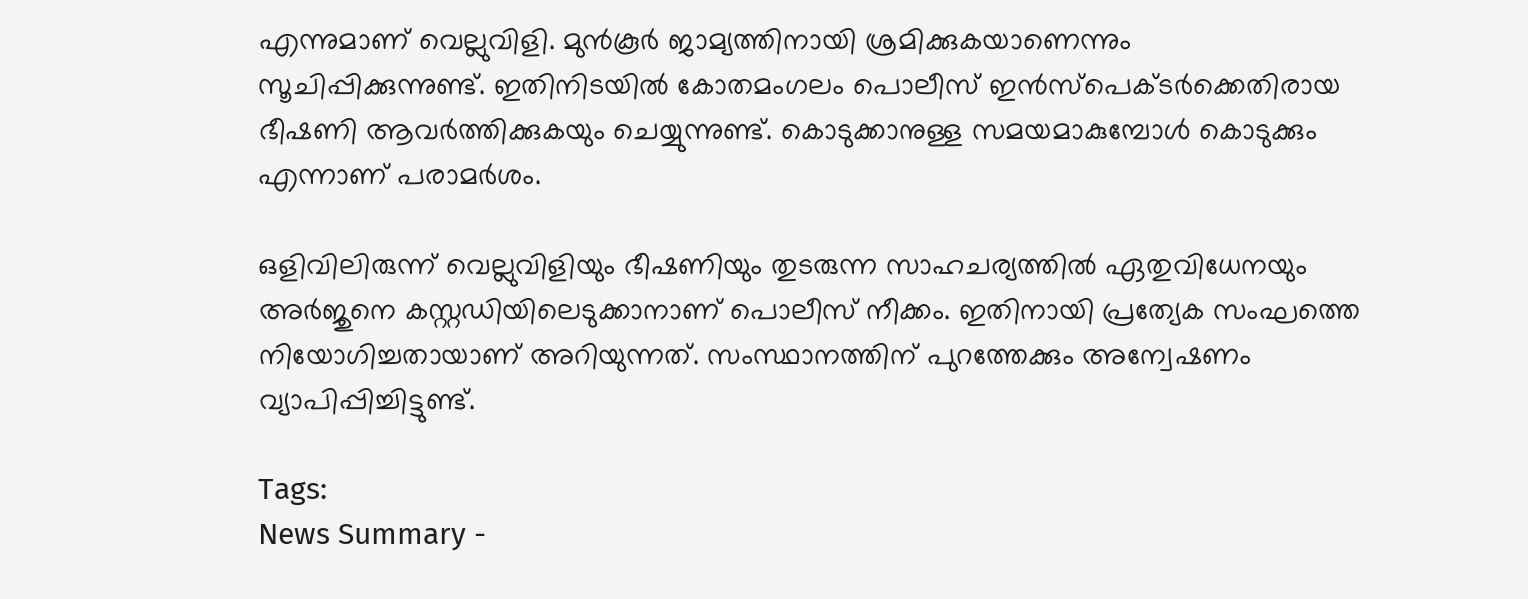എന്നുമാണ് വെല്ലുവിളി. മുന്‍കൂര്‍ ജാമ്യത്തിനായി ശ്രമിക്കുകയാണെന്നും സൂചിപ്പിക്കുന്നുണ്ട്. ഇതിനിടയിൽ കോതമംഗലം പൊലീസ് ഇന്‍സ്പെക്ടര്‍ക്കെതിരായ ഭീഷണി ആവര്‍ത്തിക്കുകയും ചെയ്യുന്നുണ്ട്. കൊടുക്കാനുള്ള സമയമാകുമ്പോള്‍ കൊടുക്കും എന്നാണ് പരാമര്‍ശം.

ഒളിവിലിരുന്ന് വെല്ലുവിളിയും ഭീഷണിയും തുടരുന്ന സാഹചര്യത്തില്‍ ഏതുവിധേനയും അര്‍ജുനെ കസ്റ്റഡിയിലെടുക്കാനാണ് പൊലീസ് നീക്കം. ഇതിനായി പ്രത്യേക സംഘത്തെ നിയോഗിച്ചതായാണ് അറിയുന്നത്. സംസ്ഥാനത്തിന് പുറത്തേക്കും അന്വേഷണം വ്യാപിപ്പിച്ചിട്ടുണ്ട്.

Tags:
News Summary -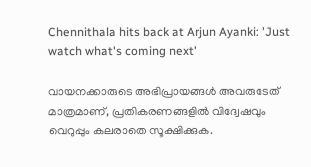Chennithala hits back at Arjun Ayanki: 'Just watch what's coming next'

വായനക്കാരുടെ അഭിപ്രായങ്ങള്‍ അവരുടേത് മാത്രമാണ്, പ്രതികരണങ്ങളിൽ വിദ്വേഷവും വെറുപ്പും കലരാതെ സൂക്ഷിക്കുക.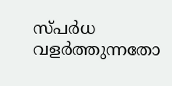സ്പർധ വളർത്തുന്നതോ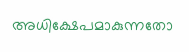അധിക്ഷേപമാകുന്നതോ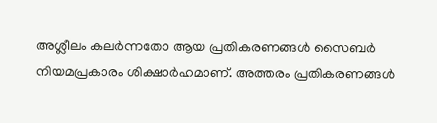അശ്ലീലം കലർന്നതോ ആയ പ്രതികരണങ്ങൾ സൈബർ നിയമപ്രകാരം ശിക്ഷാർഹമാണ്. അത്തരം പ്രതികരണങ്ങൾ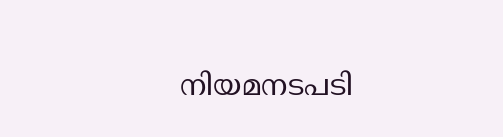നിയമനടപടി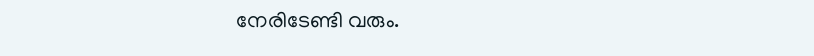നേരിടേണ്ടി വരും.